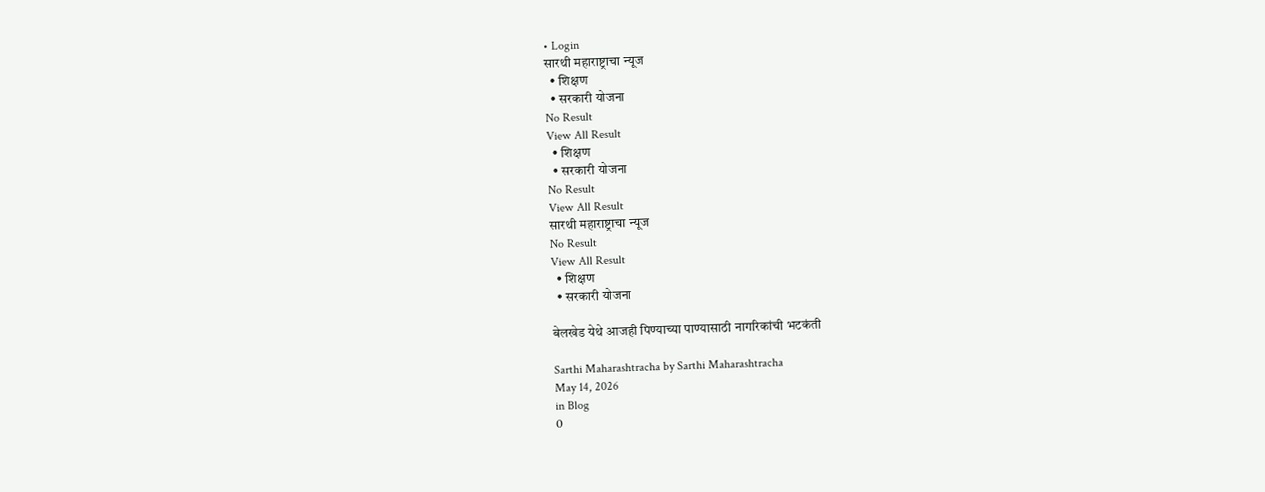• Login
सारथी महाराष्ट्राचा न्यूज
  • शिक्षण
  • सरकारी योजना
No Result
View All Result
  • शिक्षण
  • सरकारी योजना
No Result
View All Result
सारथी महाराष्ट्राचा न्यूज
No Result
View All Result
  • शिक्षण
  • सरकारी योजना

बेलखेड येथे आजही पिण्याच्या पाण्यासाठी नागरिकांची भटकंती

Sarthi Maharashtracha by Sarthi Maharashtracha
May 14, 2026
in Blog
0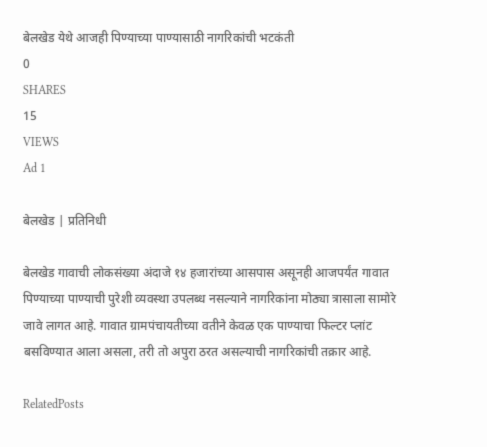बेलखेड येथे आजही पिण्याच्या पाण्यासाठी नागरिकांची भटकंती
0
SHARES
15
VIEWS
Ad 1

बेलखेड | प्रतिनिधी

बेलखेड गावाची लोकसंख्या अंदाजे १४ हजारांच्या आसपास असूनही आजपर्यंत गावात पिण्याच्या पाण्याची पुरेशी व्यवस्था उपलब्ध नसल्याने नागरिकांना मोठ्या त्रासाला सामोरे जावे लागत आहे. गावात ग्रामपंचायतीच्या वतीने केवळ एक पाण्याचा फिल्टर प्लांट बसविण्यात आला असला, तरी तो अपुरा ठरत असल्याची नागरिकांची तक्रार आहे.

RelatedPosts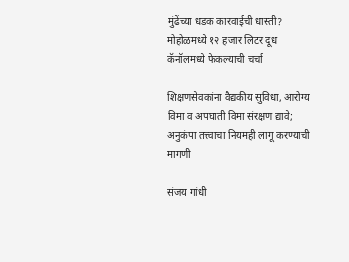मुंढेंच्या धडक कारवाईची धास्ती? मोहोळमध्ये १२ हजार लिटर दूध कॅनॉलमध्ये फेकल्याची चर्चा

शिक्षणसेवकांना वैद्यकीय सुविधा, आरोग्य विमा व अपघाती विमा संरक्षण द्यावे; अनुकंपा तत्त्वाचा नियमही लागू करण्याची मागणी

संजय गांधी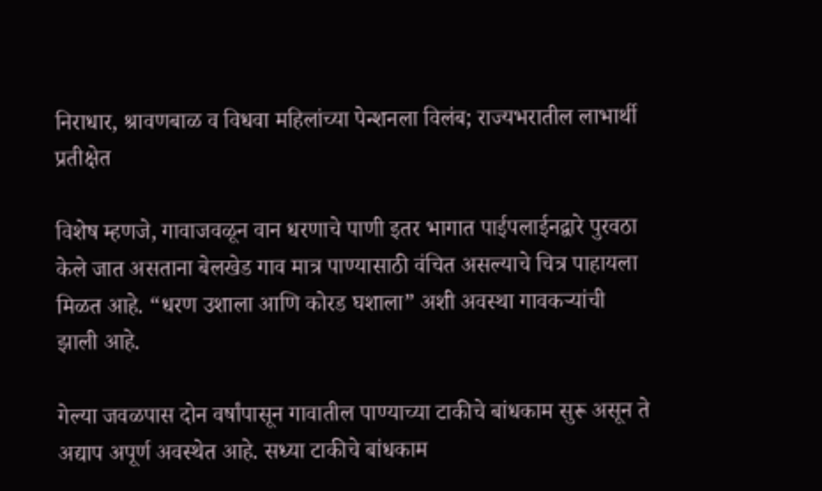निराधार, श्रावणबाळ व विधवा महिलांच्या पेन्शनला विलंब; राज्यभरातील लाभार्थी प्रतीक्षेत

विशेष म्हणजे, गावाजवळून वान धरणाचे पाणी इतर भागात पाईपलाईनद्वारे पुरवठा केले जात असताना बेलखेड गाव मात्र पाण्यासाठी वंचित असल्याचे चित्र पाहायला मिळत आहे. “धरण उशाला आणि कोरड घशाला” अशी अवस्था गावकऱ्यांची झाली आहे.

गेल्या जवळपास दोन वर्षांपासून गावातील पाण्याच्या टाकीचे बांधकाम सुरू असून ते अद्याप अपूर्ण अवस्थेत आहे. सध्या टाकीचे बांधकाम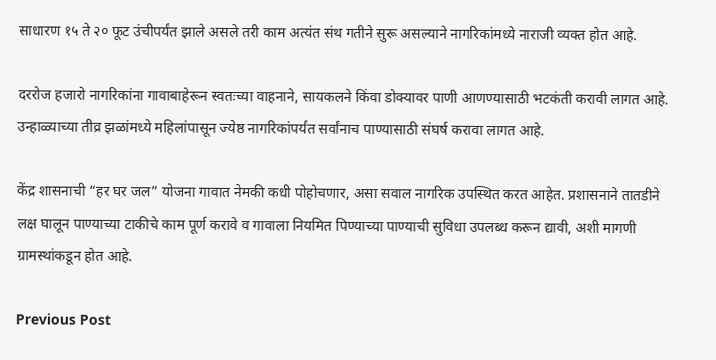साधारण १५ ते २० फूट उंचीपर्यंत झाले असले तरी काम अत्यंत संथ गतीने सुरू असल्याने नागरिकांमध्ये नाराजी व्यक्त होत आहे.

दररोज हजारो नागरिकांना गावाबाहेरून स्वतःच्या वाहनाने, सायकलने किंवा डोक्यावर पाणी आणण्यासाठी भटकंती करावी लागत आहे. उन्हाळ्याच्या तीव्र झळांमध्ये महिलांपासून ज्येष्ठ नागरिकांपर्यंत सर्वांनाच पाण्यासाठी संघर्ष करावा लागत आहे.

केंद्र शासनाची “हर घर जल” योजना गावात नेमकी कधी पोहोचणार, असा सवाल नागरिक उपस्थित करत आहेत. प्रशासनाने तातडीने लक्ष घालून पाण्याच्या टाकीचे काम पूर्ण करावे व गावाला नियमित पिण्याच्या पाण्याची सुविधा उपलब्ध करून द्यावी, अशी मागणी ग्रामस्थांकडून होत आहे.

Previous Post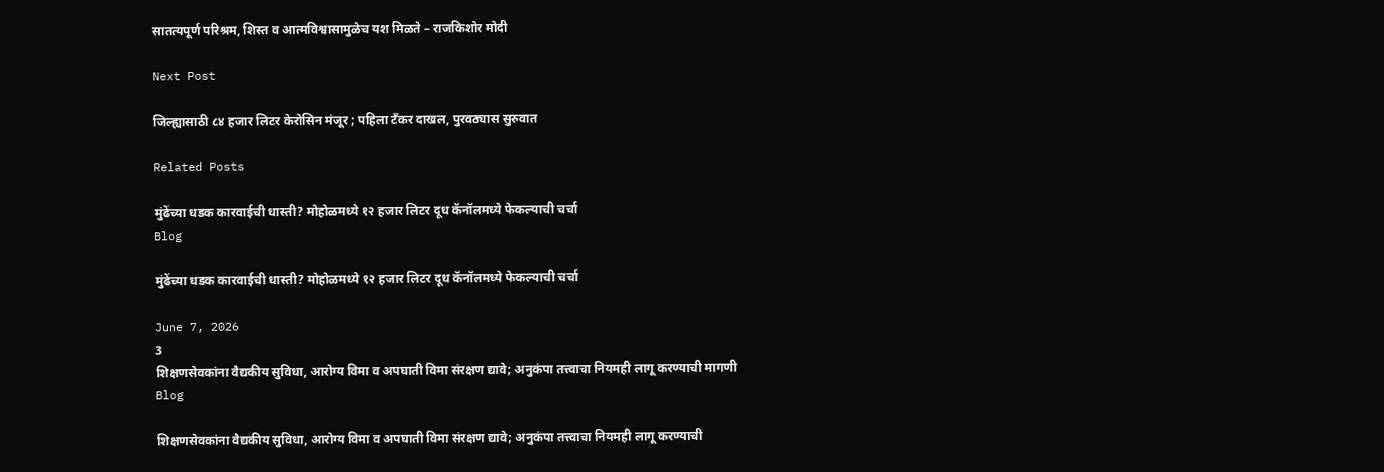सातत्यपूर्ण परिश्रम, शिस्त व आत्मविश्वासामुळेच यश मिळते – राजकिशोर मोदी

Next Post

जिल्ह्यासाठी ८४ हजार लिटर केरोसिन मंजूर ; पहिला टँकर दाखल, पुरवठ्यास सुरुवात

Related Posts

मुंढेंच्या धडक कारवाईची धास्ती? मोहोळमध्ये १२ हजार लिटर दूध कॅनॉलमध्ये फेकल्याची चर्चा
Blog

मुंढेंच्या धडक कारवाईची धास्ती? मोहोळमध्ये १२ हजार लिटर दूध कॅनॉलमध्ये फेकल्याची चर्चा

June 7, 2026
3
शिक्षणसेवकांना वैद्यकीय सुविधा, आरोग्य विमा व अपघाती विमा संरक्षण द्यावे; अनुकंपा तत्त्वाचा नियमही लागू करण्याची मागणी
Blog

शिक्षणसेवकांना वैद्यकीय सुविधा, आरोग्य विमा व अपघाती विमा संरक्षण द्यावे; अनुकंपा तत्त्वाचा नियमही लागू करण्याची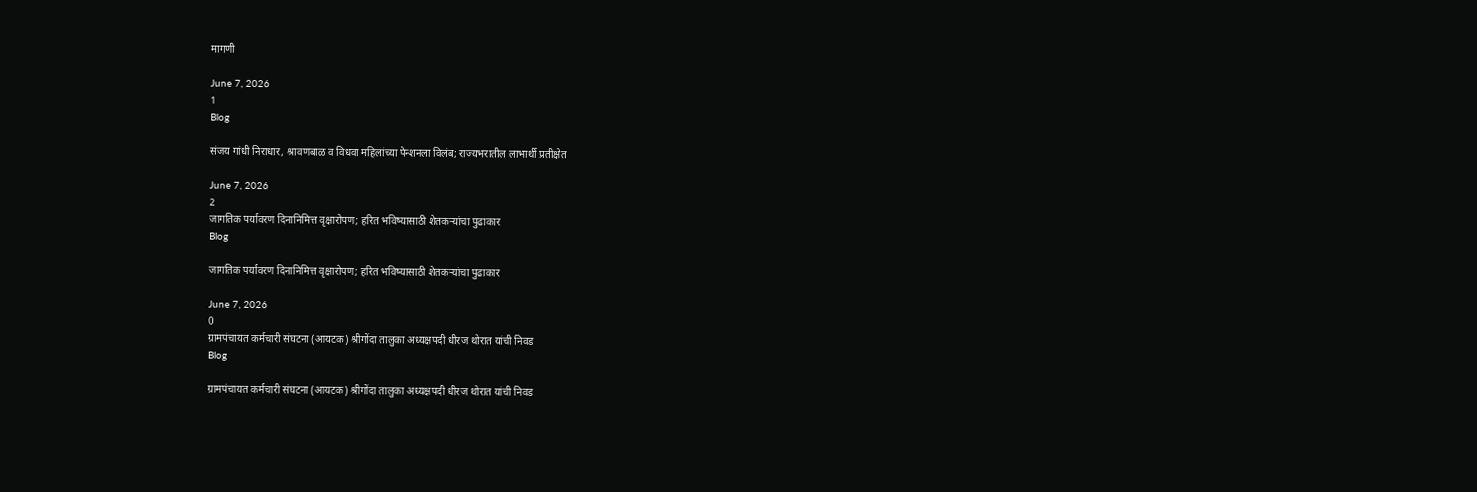मागणी

June 7, 2026
1
Blog

संजय गांधी निराधार, श्रावणबाळ व विधवा महिलांच्या पेन्शनला विलंब; राज्यभरातील लाभार्थी प्रतीक्षेत

June 7, 2026
2
जागतिक पर्यावरण दिनानिमित्त वृक्षारोपण; हरित भविष्यासाठी शेतकऱ्यांचा पुढाकार
Blog

जागतिक पर्यावरण दिनानिमित्त वृक्षारोपण; हरित भविष्यासाठी शेतकऱ्यांचा पुढाकार

June 7, 2026
0
ग्रामपंचायत कर्मचारी संघटना (आयटक) श्रीगोंदा तालुका अध्यक्षपदी धीरज थोरात यांची निवड
Blog

ग्रामपंचायत कर्मचारी संघटना (आयटक) श्रीगोंदा तालुका अध्यक्षपदी धीरज थोरात यांची निवड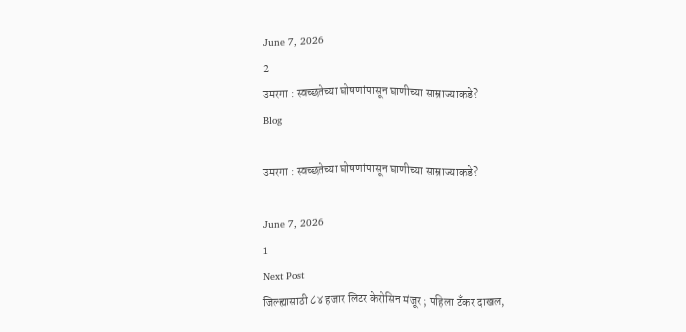June 7, 2026
2
उमरगा : स्वच्छतेच्या घोषणांपासून घाणीच्या साम्राज्याकडे?
Blog

उमरगा : स्वच्छतेच्या घोषणांपासून घाणीच्या साम्राज्याकडे?

June 7, 2026
1
Next Post
जिल्ह्यासाठी ८४ हजार लिटर केरोसिन मंजूर ; पहिला टँकर दाखल,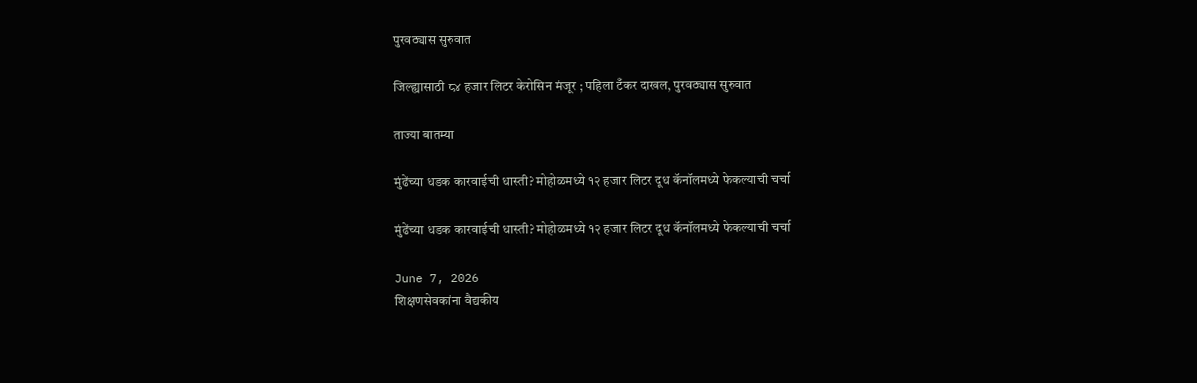पुरवठ्यास सुरुवात

जिल्ह्यासाठी ८४ हजार लिटर केरोसिन मंजूर ; पहिला टँकर दाखल, पुरवठ्यास सुरुवात

ताज्या बातम्या

मुंढेंच्या धडक कारवाईची धास्ती? मोहोळमध्ये १२ हजार लिटर दूध कॅनॉलमध्ये फेकल्याची चर्चा

मुंढेंच्या धडक कारवाईची धास्ती? मोहोळमध्ये १२ हजार लिटर दूध कॅनॉलमध्ये फेकल्याची चर्चा

June 7, 2026
शिक्षणसेवकांना वैद्यकीय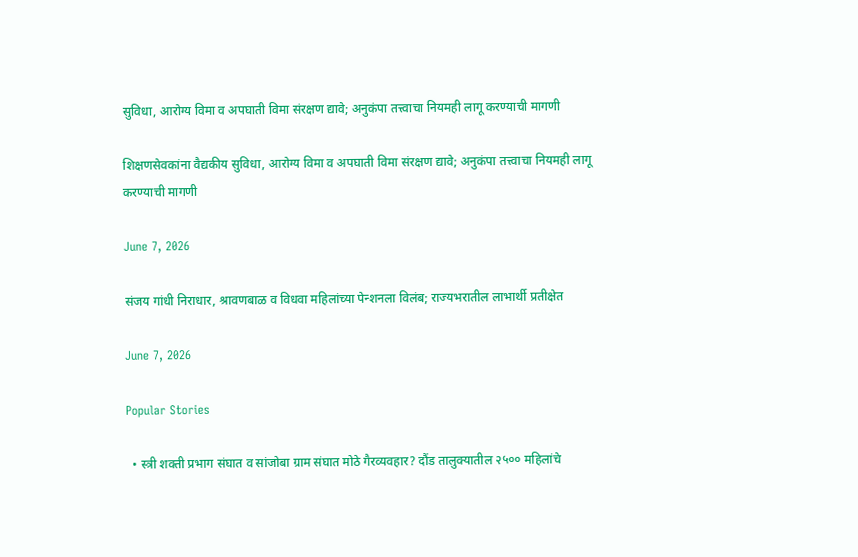सुविधा, आरोग्य विमा व अपघाती विमा संरक्षण द्यावे; अनुकंपा तत्त्वाचा नियमही लागू करण्याची मागणी

शिक्षणसेवकांना वैद्यकीय सुविधा, आरोग्य विमा व अपघाती विमा संरक्षण द्यावे; अनुकंपा तत्त्वाचा नियमही लागू करण्याची मागणी

June 7, 2026

संजय गांधी निराधार, श्रावणबाळ व विधवा महिलांच्या पेन्शनला विलंब; राज्यभरातील लाभार्थी प्रतीक्षेत

June 7, 2026

Popular Stories

  • स्त्री शक्ती प्रभाग संघात व सांजोबा ग्राम संघात मोठे गैरव्यवहार? दौंड तालुक्यातील २५०० महिलांचे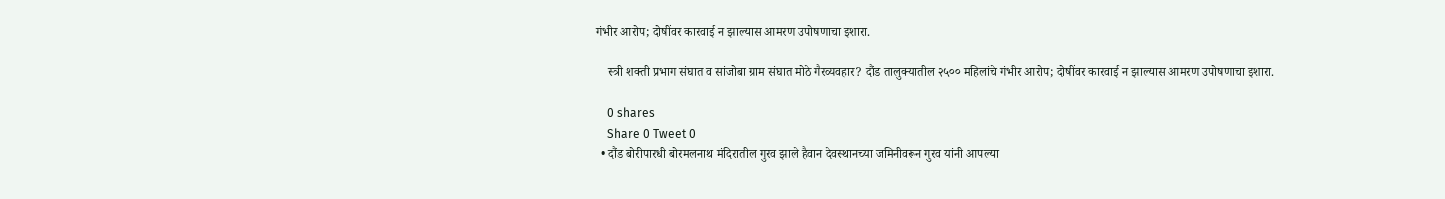गंभीर आरोप; दोषींवर कारवाई न झाल्यास आमरण उपोषणाचा इशारा.

    स्त्री शक्ती प्रभाग संघात व सांजोबा ग्राम संघात मोठे गैरव्यवहार? दौंड तालुक्यातील २५०० महिलांचे गंभीर आरोप; दोषींवर कारवाई न झाल्यास आमरण उपोषणाचा इशारा.

    0 shares
    Share 0 Tweet 0
  • दौंड बोरीपारधी बोरमलनाथ मंदिरातील गुरव झाले हैवान देवस्थानच्या जमिनीवरून गुरव यांनी आपल्या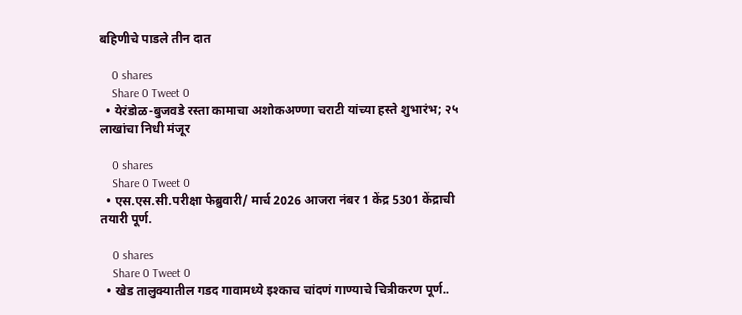बहिणीचे पाडले तीन दात

    0 shares
    Share 0 Tweet 0
  • येरंडोळ-बुजवडे रस्ता कामाचा अशोकअण्णा चराटी यांच्या हस्ते शुभारंभ; २५ लाखांचा निधी मंजूर

    0 shares
    Share 0 Tweet 0
  • एस.एस.सी.परीक्षा फेब्रुवारी/ मार्च 2026 आजरा नंबर 1 केंद्र 5301 केंद्राची तयारी पूर्ण.

    0 shares
    Share 0 Tweet 0
  • खेड तालुक्यातील गडद गावामध्ये इश्काच चांदणं गाण्याचे चित्रीकरण पूर्ण..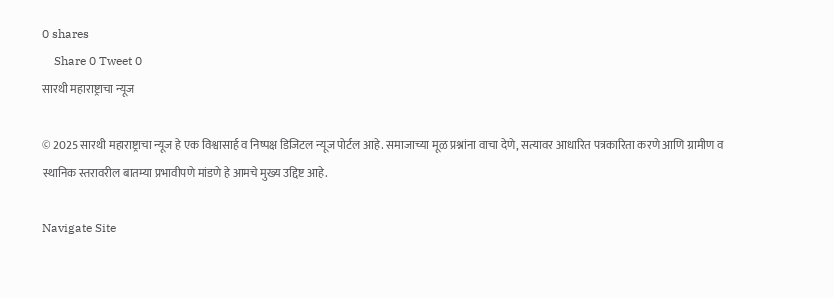0 shares
    Share 0 Tweet 0
सारथी महाराष्ट्राचा न्यूज

© 2025 सारथी महाराष्ट्राचा न्यूज हे एक विश्वासार्ह व निष्पक्ष डिजिटल न्यूज पोर्टल आहे. समाजाच्या मूळ प्रश्नांना वाचा देणे, सत्यावर आधारित पत्रकारिता करणे आणि ग्रामीण व स्थानिक स्तरावरील बातम्या प्रभावीपणे मांडणे हे आमचे मुख्य उद्दिष्ट आहे.

Navigate Site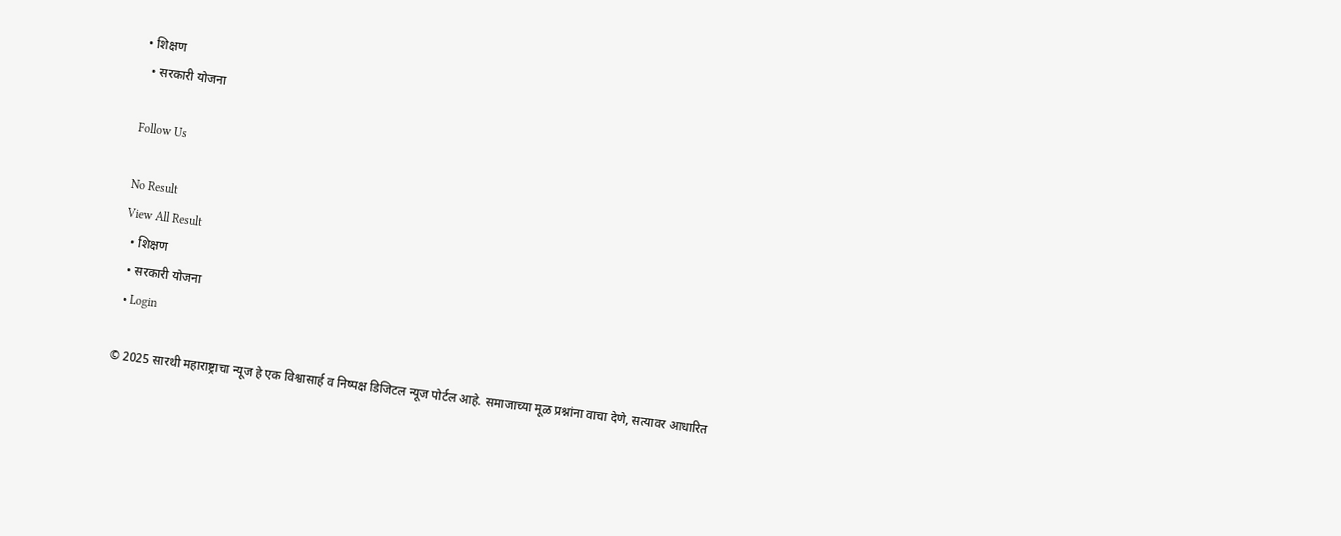• शिक्षण
  • सरकारी योजना

Follow Us

No Result
View All Result
  • शिक्षण
  • सरकारी योजना
  • Login

© 2025 सारथी महाराष्ट्राचा न्यूज हे एक विश्वासार्ह व निष्पक्ष डिजिटल न्यूज पोर्टल आहे. समाजाच्या मूळ प्रश्नांना वाचा देणे, सत्यावर आधारित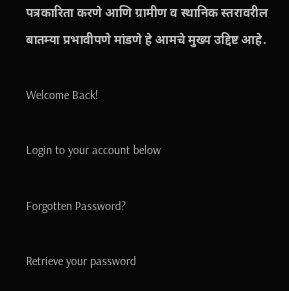पत्रकारिता करणे आणि ग्रामीण व स्थानिक स्तरावरील बातम्या प्रभावीपणे मांडणे हे आमचे मुख्य उद्दिष्ट आहे.

Welcome Back!

Login to your account below

Forgotten Password?

Retrieve your password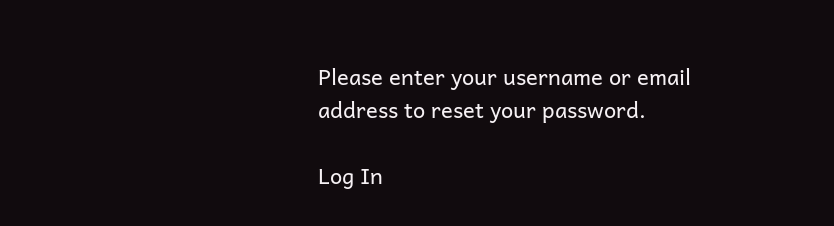Please enter your username or email address to reset your password.

Log In